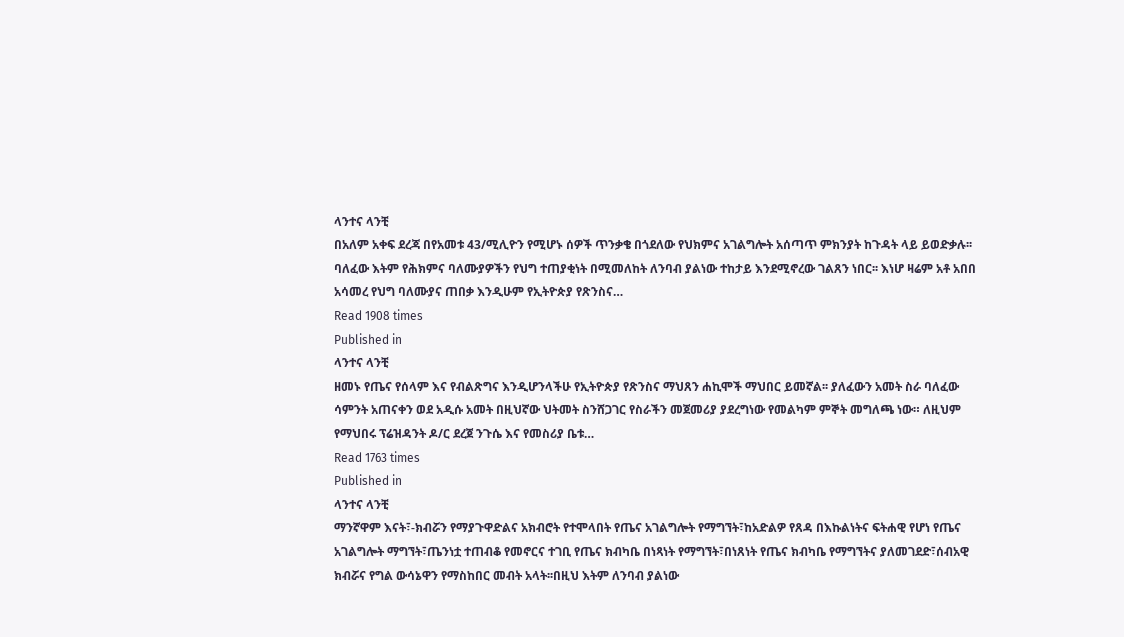ላንተና ላንቺ
በአለም አቀፍ ደረጃ በየአመቱ 43/ሚሊዮን የሚሆኑ ሰዎች ጥንቃቄ በጎደለው የህክምና አገልግሎት አሰጣጥ ምክንያት ከጉዳት ላይ ይወድቃሉ፡፡ ባለፈው እትም የሕክምና ባለሙያዎችን የህግ ተጠያቂነት በሚመለከት ለንባብ ያልነው ተከታይ እንደሚኖረው ገልጸን ነበር፡፡ እነሆ ዛሬም አቶ አበበ አሳመረ የህግ ባለሙያና ጠበቃ እንዲሁም የኢትዮጵያ የጽንስና…
Read 1908 times
Published in
ላንተና ላንቺ
ዘመኑ የጤና የሰላም እና የብልጽግና እንዲሆንላችሁ የኢትዮጵያ የጽንስና ማህጸን ሐኪሞች ማህበር ይመኛል፡፡ ያለፈውን አመት ስራ ባለፈው ሳምንት አጠናቀን ወደ አዲሱ አመት በዚህኛው ህትመት ስንሸጋገር የስራችን መጀመሪያ ያደረግነው የመልካም ምኞት መግለጫ ነው። ለዚህም የማህበሩ ፕሬዝዳንት ዶ/ር ደረጀ ንጉሴ እና የመስሪያ ቤቱ…
Read 1763 times
Published in
ላንተና ላንቺ
ማንኛዋም እናት፣-ክብሯን የማያጉዋድልና አክብሮት የተሞላበት የጤና አገልግሎት የማግኘት፣ከአድልዎ የጸዳ በእኩልነትና ፍትሐዊ የሆነ የጤና አገልግሎት ማግኘት፣ጤንነቷ ተጠብቆ የመኖርና ተገቢ የጤና ክብካቤ በነጻነት የማግኘት፣በነጸነት የጤና ክብካቤ የማግኘትና ያለመገደድ፣ሰብአዊ ክብሯና የግል ውሳኔዋን የማስከበር መብት አላት፡፡በዚህ እትም ለንባብ ያልነው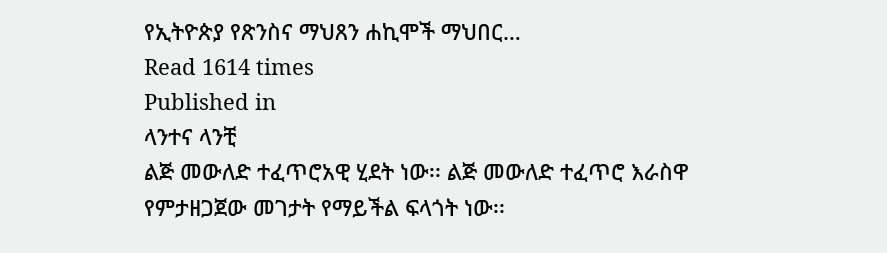የኢትዮጵያ የጽንስና ማህጸን ሐኪሞች ማህበር…
Read 1614 times
Published in
ላንተና ላንቺ
ልጅ መውለድ ተፈጥሮአዊ ሂደት ነው፡፡ ልጅ መውለድ ተፈጥሮ እራስዋ የምታዘጋጀው መገታት የማይችል ፍላጎት ነው፡፡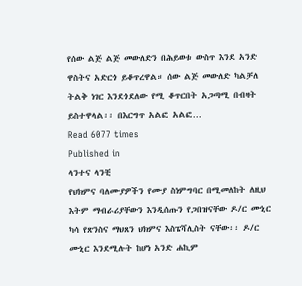የሰው ልጅ ልጅ መውለድን በሕይወቱ ውስጥ እንደ አንድ ዋስትና አድርጎ ይቆጥረዋል። ሰው ልጅ መውለድ ካልቻለ ትልቅ ነገር እንደጎደለው የሚ ቆጥርበት አጋጣሚ በብዛት ይስተዋላል፡፡ በእርግጥ አልፎ አልፎ…
Read 6077 times
Published in
ላንተና ላንቺ
የህክምና ባለሙያዎችን የሙያ ስነምግባር በሚመለከት ለዚህ እትም ማብራሪያቸውን እንዲሰጡን የጋበዝናቸው ዶ/ር ሙኒር ካሳ የጽንስና ማህጸን ህክምና እስፔሻሊስት ናቸው፡፡ ዶ/ር ሙኒር እንደሚሉት ከሆነ አንድ ሐኪም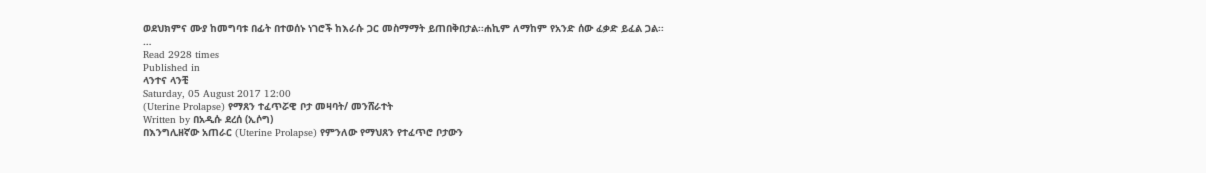ወደህክምና ሙያ ከመግባቱ በፊት በተወሰኑ ነገሮች ከእራሱ ጋር መስማማት ይጠበቅበታል፡፡ሐኪም ለማከም የአንድ ሰው ፈቃድ ይፈል ጋል፡፡…
Read 2928 times
Published in
ላንተና ላንቺ
Saturday, 05 August 2017 12:00
(Uterine Prolapse) የማጸን ተፈጥሯዊ ቦታ መዛባት/ መንሸራተት
Written by በአዲሱ ደረሰ (ኢሶግ)
በእንግሊዘኛው አጠራር (Uterine Prolapse) የምንለው የማህጸን የተፈጥሮ ቦታውን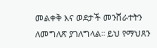መልቀቅ እና ወደታች መንሸራተትን ለመግለጽ ያገለግላል፡፡ ይህ የማህጸን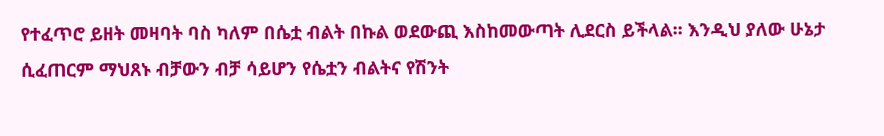የተፈጥሮ ይዘት መዛባት ባስ ካለም በሴቷ ብልት በኩል ወደውጪ እስከመውጣት ሊደርስ ይችላል፡፡ እንዲህ ያለው ሁኔታ ሲፈጠርም ማህጸኑ ብቻውን ብቻ ሳይሆን የሴቷን ብልትና የሽንት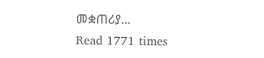መቋጠሪያ…
Read 1771 times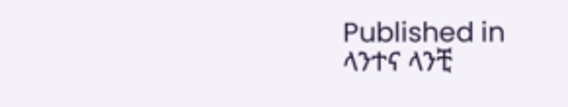Published in
ላንተና ላንቺ